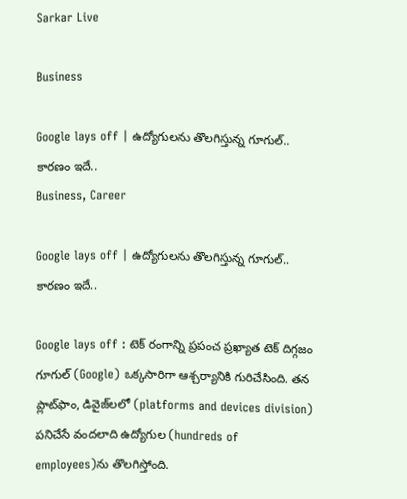Sarkar Live

Business

Google lays off | ఉద్యోగుల‌ను తొల‌గిస్తున్న గూగుల్‌.. కార‌ణం ఇదే..
Business, Career

Google lays off | ఉద్యోగుల‌ను తొల‌గిస్తున్న గూగుల్‌.. కార‌ణం ఇదే..

Google lays off : టెక్ రంగాన్ని ప్రపంచ ప్రఖ్యాత టెక్ దిగ్గజం గూగుల్ (Google) ఒక్క‌సారిగా ఆశ్చ‌ర్యానికి గురిచేసింది. త‌న ప్లాట్‌ఫాం, డివైజ్‌ల‌లో (platforms and devices division) ప‌నిచేసే వంద‌లాది ఉద్యోగుల (hundreds of employees)ను తొల‌గిస్తోంది.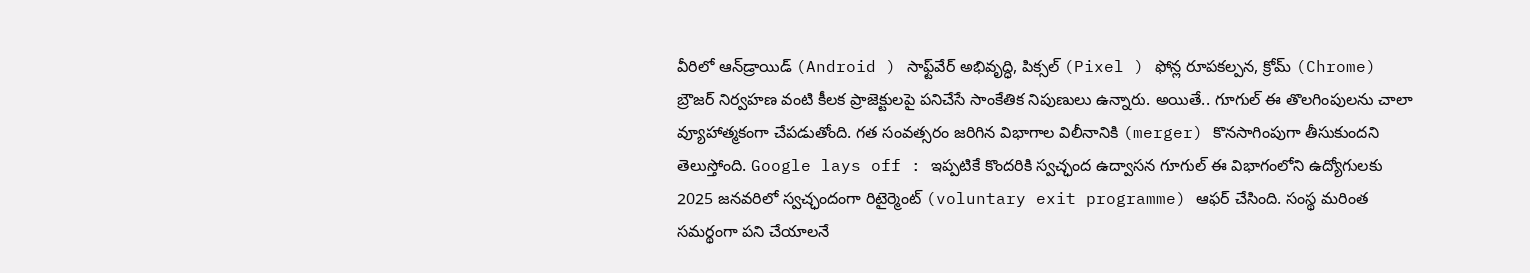వీరిలో ఆన్‌డ్రాయిడ్ (Android ) సాఫ్ట్‌వేర్ అభివృద్ధి, పిక్స‌ల్ (Pixel ) ఫోన్ల రూపకల్పన, క్రోమ్ (Chrome) బ్రౌజర్ నిర్వహణ వంటి కీలక ప్రాజెక్టులపై పనిచేసే సాంకేతిక నిపుణులు ఉన్నారు. అయితే.. గూగుల్ ఈ తొలగింపులను చాలా వ్యూహాత్మ‌కంగా చేప‌డుతోంది. గత సంవత్సరం జరిగిన విభాగాల విలీనానికి (merger) కొనసాగింపుగా తీసుకుంద‌ని తెలుస్తోంది. Google lays off : ఇప్ప‌టికే కొంద‌రికి స్వ‌చ్ఛంద ఉద్వాస‌న‌ గూగుల్ ఈ విభాగంలోని ఉద్యోగులకు 2025 జనవరిలో స్వచ్ఛందంగా రిటైర్మెంట్ (voluntary exit programme) ఆఫర్ చేసింది. సంస్థ మరింత సమర్థంగా పని చేయాలనే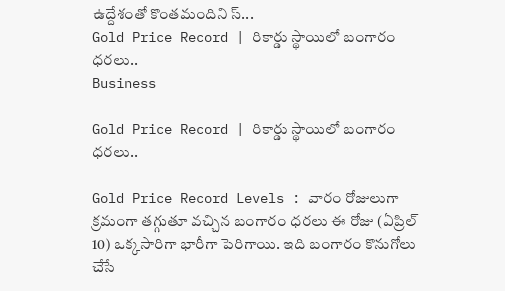ఉద్దేశంతో కొంతమందిని స్...
Gold Price Record | రికార్డు స్థాయిలో బంగారం ధ‌ర‌లు..
Business

Gold Price Record | రికార్డు స్థాయిలో బంగారం ధ‌ర‌లు..

Gold Price Record Levels : వారం రోజులుగా క్రమంగా తగ్గుతూ వచ్చిన బంగారం ధరలు ఈ రోజు (ఏప్రిల్ 10) ఒక్కసారిగా భారీగా పెరిగాయి. ఇది బంగారం కొనుగోలు చేసే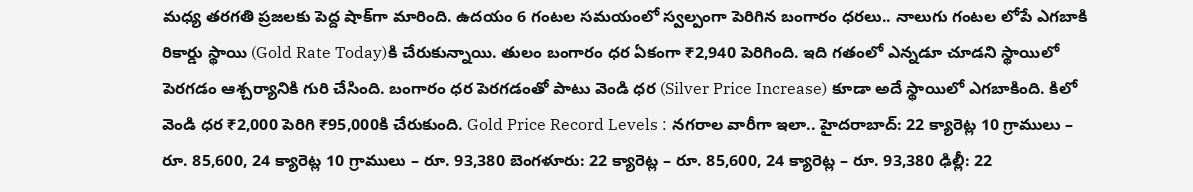మధ్య తరగతి ప్రజలకు పెద్ద షాక్‌గా మారింది. ఉదయం 6 గంటల సమయంలో స్వల్పంగా పెరిగిన బంగారం ధరలు.. నాలుగు గంటల లోపే ఎగబాకి రికార్డు స్థాయి (Gold Rate Today)కి చేరుకున్నాయి. తులం బంగారం ధర ఏకంగా ₹2,940 పెరిగింది. ఇది గతంలో ఎన్నడూ చూడని స్థాయిలో పెరగడం ఆశ్చర్యానికి గురి చేసింది. బంగారం ధర పెరగడంతో పాటు వెండి ధర (Silver Price Increase) కూడా అదే స్థాయిలో ఎగబాకింది. కిలో వెండి ధర ₹2,000 పెరిగి ₹95,000కి చేరుకుంది. Gold Price Record Levels : నగరాల వారీగా ఇలా.. హైదరాబాద్: 22 క్యారెట్ల 10 గ్రాములు – రూ. 85,600, 24 క్యారెట్ల 10 గ్రాములు – రూ. 93,380 బెంగళూరు: 22 క్యారెట్ల – రూ. 85,600, 24 క్యారెట్ల – రూ. 93,380 ఢిల్లీ: 22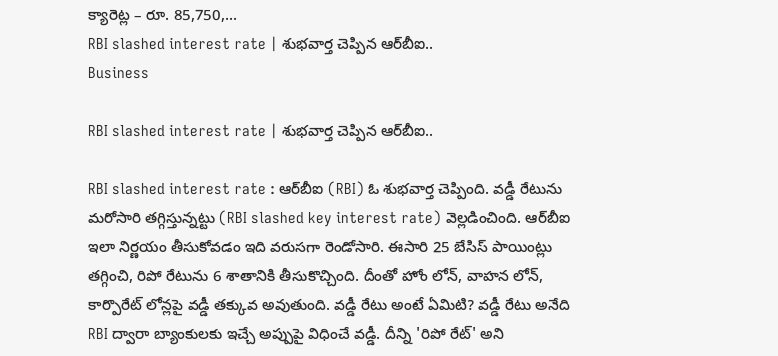క్యారెట్ల – రూ. 85,750,...
RBI slashed interest rate | శుభ‌వార్త చెప్పిన ఆర్‌బీఐ..
Business

RBI slashed interest rate | శుభ‌వార్త చెప్పిన ఆర్‌బీఐ..

RBI slashed interest rate : ఆర్‌బీఐ (RBI) ఓ శుభ‌వార్త చెప్పింది. వడ్డీ రేటును మ‌రోసారి త‌గ్గిస్తున్న‌ట్టు (RBI slashed key interest rate) వెల్ల‌డించింది. ఆర్‌బీఐ ఇలా నిర్ణ‌యం తీసుకోవ‌డం ఇది వరుసగా రెండోసారి. ఈసారి 25 బేసిస్ పాయింట్లు తగ్గించి, రిపో రేటును 6 శాతానికి తీసుకొచ్చింది. దీంతో హోం లోన్, వాహ‌న‌ లోన్, కార్పొరేట్ లోన్లపై వడ్డీ తక్కువ అవుతుంది. వడ్డీ రేటు అంటే ఏమిటి? వడ్డీ రేటు అనేది RBI ద్వారా బ్యాంకులకు ఇచ్చే అప్పుపై విధించే వడ్డీ. దీన్ని 'రిపో రేట్' అని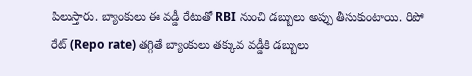పిలుస్తారు. బ్యాంకులు ఈ వడ్డీ రేటుతో RBI నుంచి డబ్బులు అప్పు తీసుకుంటాయి. రిపో రేట్ (Repo rate) తగ్గితే బ్యాంకులు తక్కువ వడ్డీకి డబ్బులు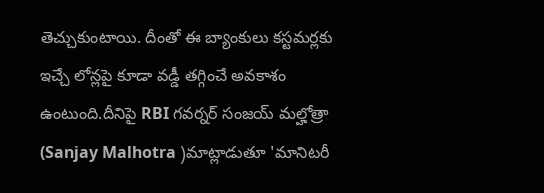తెచ్చుకుంటాయి. దీంతో ఈ బ్యాంకులు కస్టమర్లకు ఇచ్చే లోన్లపై కూడా వడ్డీ తగ్గించే అవకాశం ఉంటుంది.దీనిపై RBI గవర్నర్ సంజయ్ మల్హోత్రా (Sanjay Malhotra )మాట్లాడుతూ 'మానిటరీ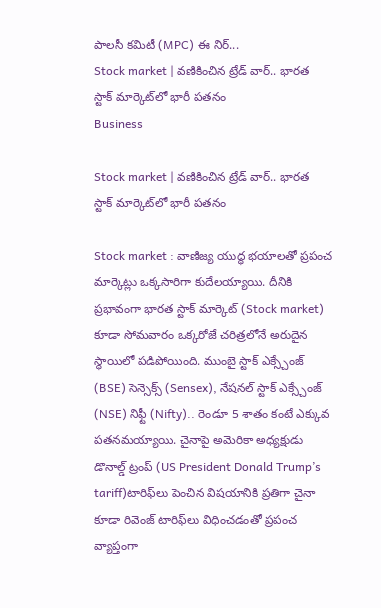పాలసీ కమిటీ (MPC) ఈ నిర్...
Stock market | వణికించిన ట్రేడ్ వార్.. భారత స్టాక్ మార్కెట్‌లో భారీ పతనం
Business

Stock market | వణికించిన ట్రేడ్ వార్.. భారత స్టాక్ మార్కెట్‌లో భారీ పతనం

Stock market : వాణిజ్య యుద్ధ భయాలతో ప్రపంచ మార్కెట్లు ఒక్కసారిగా కుదేలయ్యాయి. దీనికి ప్రభావంగా భారత స్టాక్ మార్కెట్ (Stock market) కూడా సోమవారం ఒక్కరోజే చరిత్రలోనే అరుదైన స్థాయిలో పడిపోయింది. ముంబై స్టాక్ ఎక్స్చేంజ్ (BSE) సెన్సెక్స్ (Sensex), నేషనల్ స్టాక్ ఎక్స్చేంజ్ (NSE) నిఫ్టీ (Nifty).. రెండూ 5 శాతం కంటే ఎక్కువ పతనమయ్యాయి. చైనాపై అమెరికా అధ్యక్షుడు డొనాల్డ్ ట్రంప్ (US President Donald Trump’s tariff)టారిఫ్‌లు పెంచిన విషయానికి ప్రతిగా చైనా కూడా రివెంజ్ టారిఫ్‌లు విధించడంతో ప్రపంచ వ్యాప్తంగా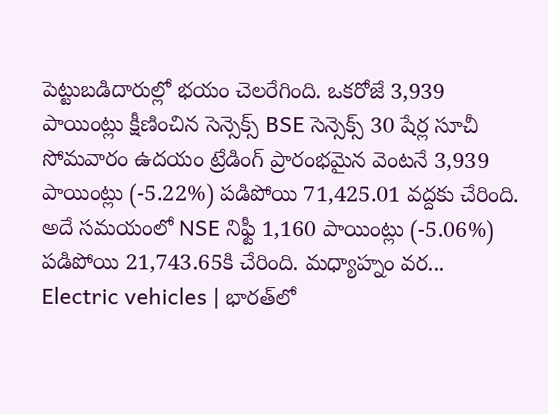పెట్టుబడిదారుల్లో భయం చెలరేగింది. ఒకరోజే 3,939 పాయింట్లు క్షీణించిన సెన్సెక్స్ BSE సెన్సెక్స్ 30 షేర్ల సూచీ సోమవారం ఉదయం ట్రేడింగ్ ప్రారంభమైన వెంటనే 3,939 పాయింట్లు (-5.22%) పడిపోయి 71,425.01 వద్దకు చేరింది. అదే సమయంలో NSE నిఫ్టీ 1,160 పాయింట్లు (-5.06%) పడిపోయి 21,743.65కి చేరింది. మధ్యాహ్నం వర...
Electric vehicles | భార‌త్‌లో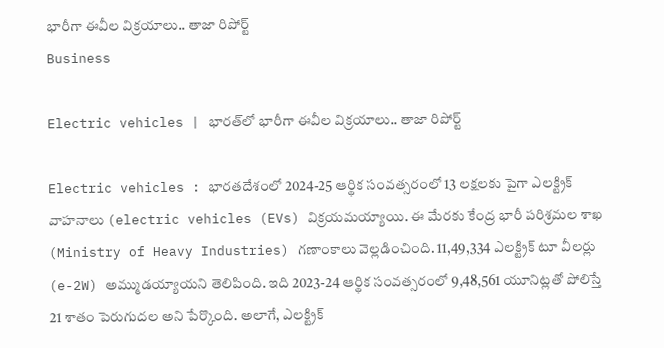భారీగా ఈవీల విక్రయాలు.. తాజా రిపోర్ట్‌
Business

Electric vehicles | భార‌త్‌లో భారీగా ఈవీల విక్రయాలు.. తాజా రిపోర్ట్‌

Electric vehicles : భారతదేశంలో 2024-25 ఆర్థిక సంవత్సరంలో 13 లక్షలకు పైగా ఎలక్ట్రిక్ వాహనాలు (electric vehicles (EVs) విక్రయమయ్యాయి. ఈ మేర‌కు కేంద్ర భారీ పరిశ్రమల శాఖ (Ministry of Heavy Industries) గ‌ణాంకాలు వెల్ల‌డించింది. 11,49,334 ఎలక్ట్రిక్ టూ వీలర్లు (e-2W) అమ్ముడయ్యాయని తెలిపింది. ఇది 2023-24 ఆర్థిక సంవత్సరంలో 9,48,561 యూనిట్లతో పోలిస్తే 21 శాతం పెరుగుదల అని పేర్కొంది. అలాగే, ఎలక్ట్రిక్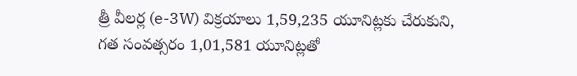త్రీ వీలర్ల (e-3W) విక్రయాలు 1,59,235 యూనిట్లకు చేరుకుని, గత సంవత్సరం 1,01,581 యూనిట్లతో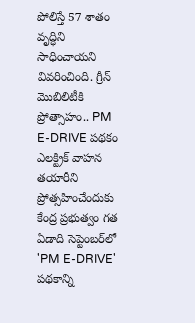పోలిస్తే 57 శాతం వృద్ధిని సాధించాయ‌ని వివ‌రించింది. గ్రీన్ మొబిలిటీకి ప్రోత్సాహం.. PM E-DRIVE పథకం ఎలక్ట్రిక్ వాహన తయారీని ప్రోత్సహించేందుకు కేంద్ర ప్రభుత్వం గత ఏడాది సెప్టెంబర్‌లో 'PM E-DRIVE' పథకాన్ని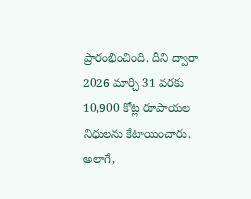ప్రారంభించింది. దీని ద్వారా 2026 మార్చి 31 వరకు 10,900 కోట్ల రూపాయల నిధులను కేటాయించారు. అలాగే,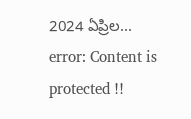2024 ఏప్రిల...
error: Content is protected !!